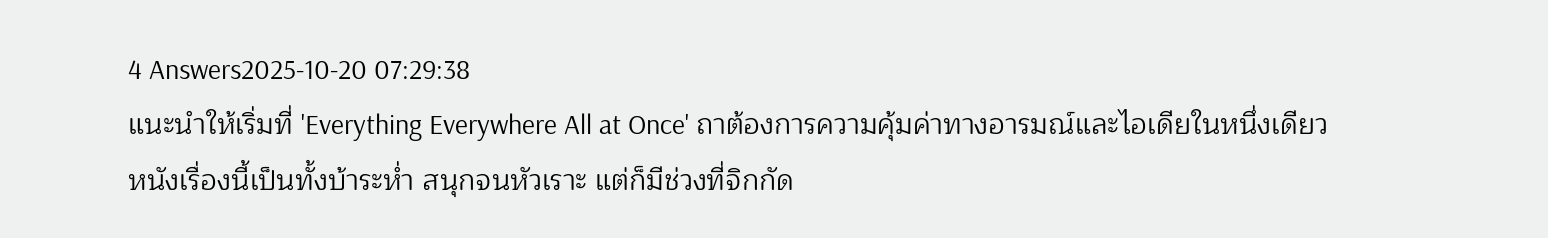4 Answers2025-10-20 07:29:38
แนะนำให้เริ่มที่ 'Everything Everywhere All at Once' ถาต้องการความคุ้มค่าทางอารมณ์และไอเดียในหนึ่งเดียว
หนังเรื่องนี้เป็นทั้งบ้าระห่ำ สนุกจนหัวเราะ แต่ก็มีช่วงที่จิกกัด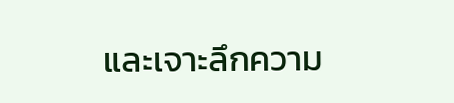และเจาะลึกความ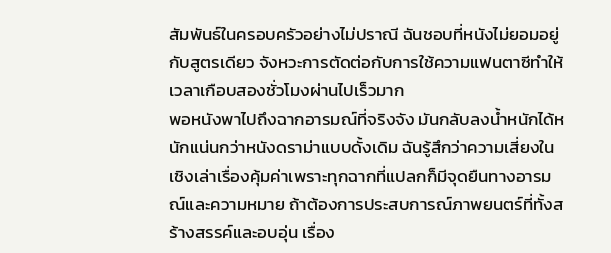สัมพันธ์ในครอบครัวอย่างไม่ปราณี ฉันชอบที่หนังไม่ยอมอยู่กับสูตรเดียว จังหวะการตัดต่อกับการใช้ความแฟนตาซีทำให้เวลาเกือบสองชั่วโมงผ่านไปเร็วมาก
พอหนังพาไปถึงฉากอารมณ์ที่จริงจัง มันกลับลงน้ำหนักได้หนักแน่นกว่าหนังดราม่าแบบดั้งเดิม ฉันรู้สึกว่าความเสี่ยงในเชิงเล่าเรื่องคุ้มค่าเพราะทุกฉากที่แปลกก็มีจุดยืนทางอารมณ์และความหมาย ถ้าต้องการประสบการณ์ภาพยนตร์ที่ทั้งสร้างสรรค์และอบอุ่น เรื่อง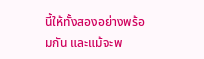นี้ให้ทั้งสองอย่างพร้อมกัน และแม้จะพ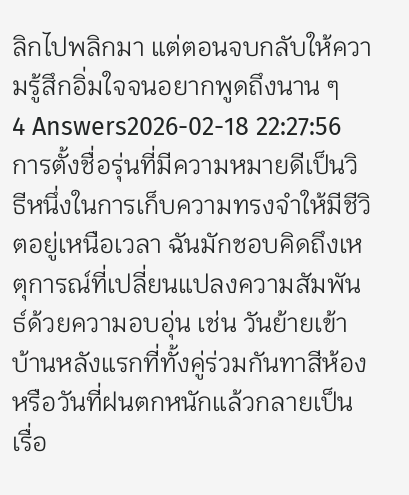ลิกไปพลิกมา แต่ตอนจบกลับให้ความรู้สึกอิ่มใจจนอยากพูดถึงนาน ๆ
4 Answers2026-02-18 22:27:56
การตั้งชื่อรุ่นที่มีความหมายดีเป็นวิธีหนึ่งในการเก็บความทรงจำให้มีชีวิตอยู่เหนือเวลา ฉันมักชอบคิดถึงเหตุการณ์ที่เปลี่ยนแปลงความสัมพันธ์ด้วยความอบอุ่น เช่น วันย้ายเข้าบ้านหลังแรกที่ทั้งคู่ร่วมกันทาสีห้องหรือวันที่ฝนตกหนักแล้วกลายเป็นเรื่อ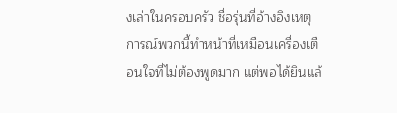งเล่าในครอบครัว ชื่อรุ่นที่อ้างอิงเหตุการณ์พวกนี้ทำหน้าที่เหมือนเครื่องเตือนใจที่ไม่ต้องพูดมาก แต่พอได้ยินแล้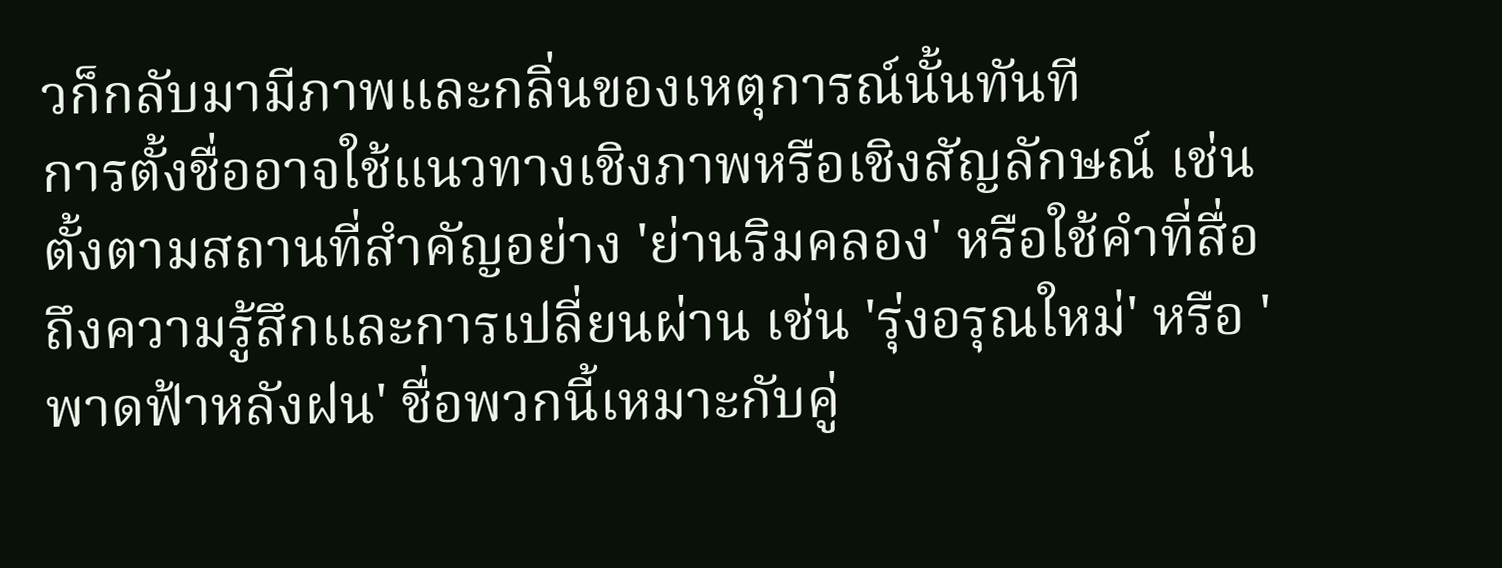วก็กลับมามีภาพและกลิ่นของเหตุการณ์นั้นทันที
การตั้งชื่ออาจใช้แนวทางเชิงภาพหรือเชิงสัญลักษณ์ เช่น ตั้งตามสถานที่สำคัญอย่าง 'ย่านริมคลอง' หรือใช้คำที่สื่อถึงความรู้สึกและการเปลี่ยนผ่าน เช่น 'รุ่งอรุณใหม่' หรือ 'พาดฟ้าหลังฝน' ชื่อพวกนี้เหมาะกับคู่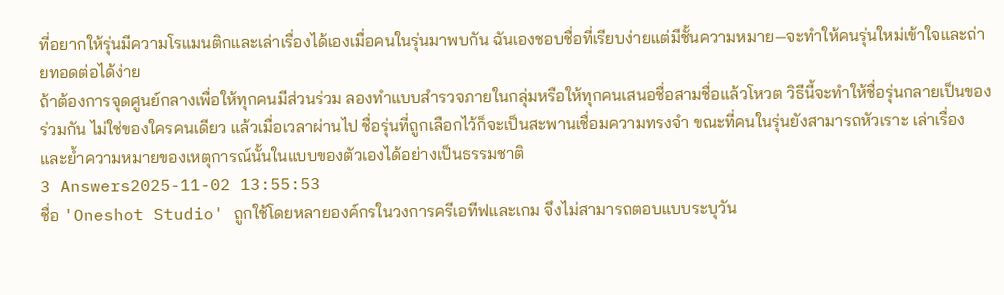ที่อยากให้รุ่นมีความโรแมนติกและเล่าเรื่องได้เองเมื่อคนในรุ่นมาพบกัน ฉันเองชอบชื่อที่เรียบง่ายแต่มีชั้นความหมาย—จะทำให้คนรุ่นใหม่เข้าใจและถ่ายทอดต่อได้ง่าย
ถ้าต้องการจุดศูนย์กลางเพื่อให้ทุกคนมีส่วนร่วม ลองทำแบบสำรวจภายในกลุ่มหรือให้ทุกคนเสนอชื่อสามชื่อแล้วโหวต วิธีนี้จะทำให้ชื่อรุ่นกลายเป็นของร่วมกัน ไม่ใช่ของใครคนเดียว แล้วเมื่อเวลาผ่านไป ชื่อรุ่นที่ถูกเลือกไว้ก็จะเป็นสะพานเชื่อมความทรงจำ ขณะที่คนในรุ่นยังสามารถหัวเราะ เล่าเรื่อง และย้ำความหมายของเหตุการณ์นั้นในแบบของตัวเองได้อย่างเป็นธรรมชาติ
3 Answers2025-11-02 13:55:53
ชื่อ 'Oneshot Studio' ถูกใช้โดยหลายองค์กรในวงการครีเอทีฟและเกม จึงไม่สามารถตอบแบบระบุวัน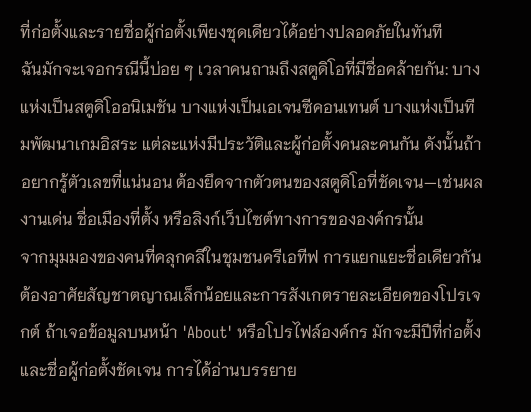ที่ก่อตั้งและรายชื่อผู้ก่อตั้งเพียงชุดเดียวได้อย่างปลอดภัยในทันที
ฉันมักจะเจอกรณีนี้บ่อย ๆ เวลาคนถามถึงสตูดิโอที่มีชื่อคล้ายกัน: บางแห่งเป็นสตูดิโออนิเมชัน บางแห่งเป็นเอเจนซีคอนเทนต์ บางแห่งเป็นทีมพัฒนาเกมอิสระ แต่ละแห่งมีประวัติและผู้ก่อตั้งคนละคนกัน ดังนั้นถ้าอยากรู้ตัวเลขที่แน่นอน ต้องยึดจากตัวตนของสตูดิโอที่ชัดเจน—เช่นผลงานเด่น ชื่อเมืองที่ตั้ง หรือลิงก์เว็บไซต์ทางการขององค์กรนั้น
จากมุมมองของคนที่คลุกคลีในชุมชนครีเอทีฟ การแยกแยะชื่อเดียวกันต้องอาศัยสัญชาตญาณเล็กน้อยและการสังเกตรายละเอียดของโปรเจกต์ ถ้าเจอข้อมูลบนหน้า 'About' หรือโปรไฟล์องค์กร มักจะมีปีที่ก่อตั้งและชื่อผู้ก่อตั้งชัดเจน การได้อ่านบรรยาย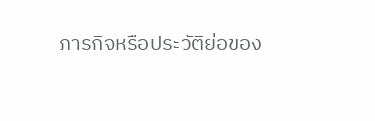ภารกิจหรือประวัติย่อของ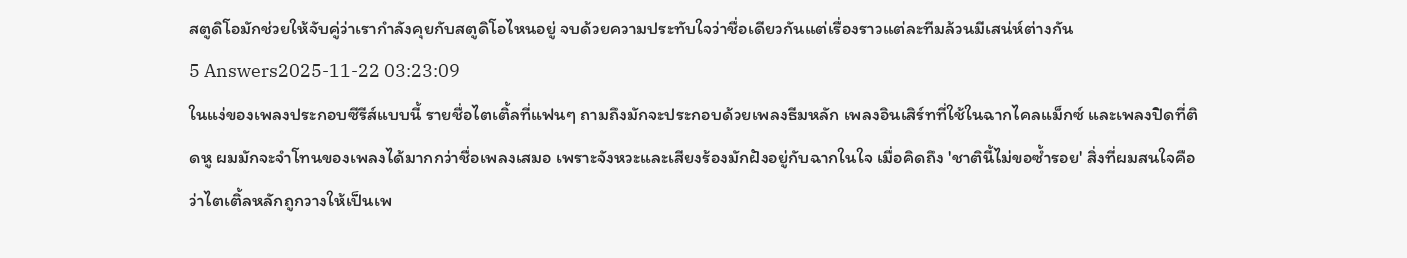สตูดิโอมักช่วยให้จับคู่ว่าเรากำลังคุยกับสตูดิโอไหนอยู่ จบด้วยความประทับใจว่าชื่อเดียวกันแต่เรื่องราวแต่ละทีมล้วนมีเสน่ห์ต่างกัน
5 Answers2025-11-22 03:23:09
ในแง่ของเพลงประกอบซีรีส์แบบนี้ รายชื่อไตเติ้ลที่แฟนๆ ถามถึงมักจะประกอบด้วยเพลงธีมหลัก เพลงอินเสิร์ทที่ใช้ในฉากไคลแม็กซ์ และเพลงปิดที่ติดหู ผมมักจะจำโทนของเพลงได้มากกว่าชื่อเพลงเสมอ เพราะจังหวะและเสียงร้องมักฝังอยู่กับฉากในใจ เมื่อคิดถึง 'ชาตินี้ไม่ขอซ้ำรอย' สิ่งที่ผมสนใจคือว่าไตเติ้ลหลักถูกวางให้เป็นเพ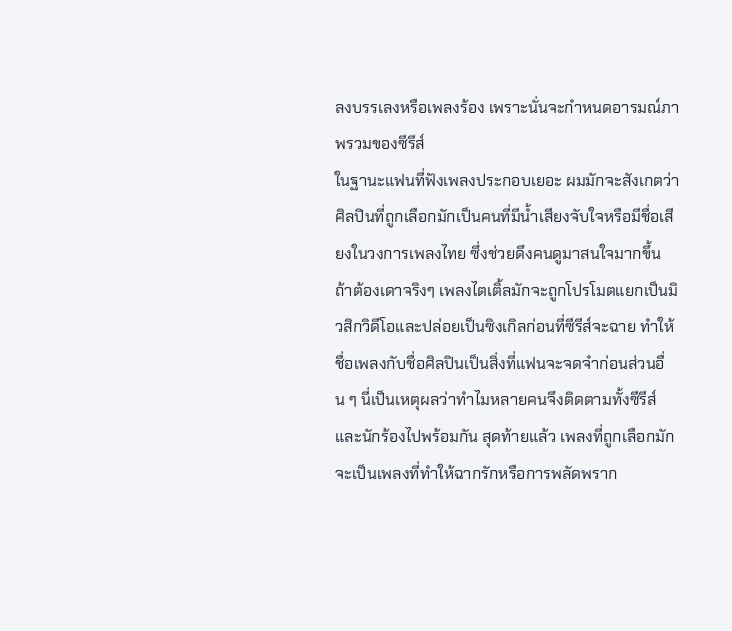ลงบรรเลงหรือเพลงร้อง เพราะนั่นจะกำหนดอารมณ์ภาพรวมของซีรีส์
ในฐานะแฟนที่ฟังเพลงประกอบเยอะ ผมมักจะสังเกตว่าศิลปินที่ถูกเลือกมักเป็นคนที่มีน้ำเสียงจับใจหรือมีชื่อเสียงในวงการเพลงไทย ซึ่งช่วยดึงคนดูมาสนใจมากขึ้น ถ้าต้องเดาจริงๆ เพลงไตเติ้ลมักจะถูกโปรโมตแยกเป็นมิวสิกวิดีโอและปล่อยเป็นซิงเกิลก่อนที่ซีรีส์จะฉาย ทำให้ชื่อเพลงกับชื่อศิลปินเป็นสิ่งที่แฟนจะจดจำก่อนส่วนอื่น ๆ นี่เป็นเหตุผลว่าทำไมหลายคนจึงติดตามทั้งซีรีส์และนักร้องไปพร้อมกัน สุดท้ายแล้ว เพลงที่ถูกเลือกมักจะเป็นเพลงที่ทำให้ฉากรักหรือการพลัดพราก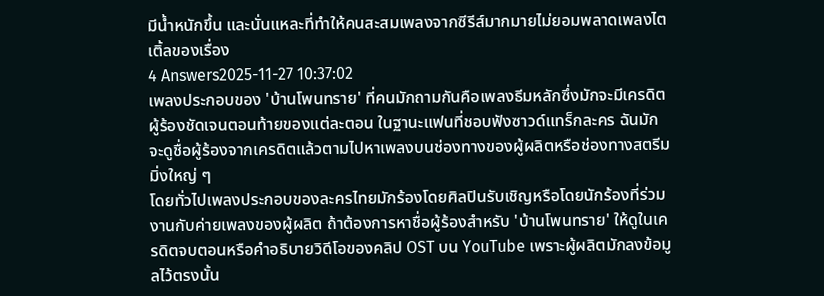มีน้ำหนักขึ้น และนั่นแหละที่ทำให้คนสะสมเพลงจากซีรีส์มากมายไม่ยอมพลาดเพลงไตเติ้ลของเรื่อง
4 Answers2025-11-27 10:37:02
เพลงประกอบของ 'บ้านโพนทราย' ที่คนมักถามกันคือเพลงธีมหลักซึ่งมักจะมีเครดิตผู้ร้องชัดเจนตอนท้ายของแต่ละตอน ในฐานะแฟนที่ชอบฟังซาวด์แทร็กละคร ฉันมักจะดูชื่อผู้ร้องจากเครดิตแล้วตามไปหาเพลงบนช่องทางของผู้ผลิตหรือช่องทางสตรีมมิ่งใหญ่ ๆ
โดยทั่วไปเพลงประกอบของละครไทยมักร้องโดยศิลปินรับเชิญหรือโดยนักร้องที่ร่วมงานกับค่ายเพลงของผู้ผลิต ถ้าต้องการหาชื่อผู้ร้องสำหรับ 'บ้านโพนทราย' ให้ดูในเครดิตจบตอนหรือคำอธิบายวิดีโอของคลิป OST บน YouTube เพราะผู้ผลิตมักลงข้อมูลไว้ตรงนั้น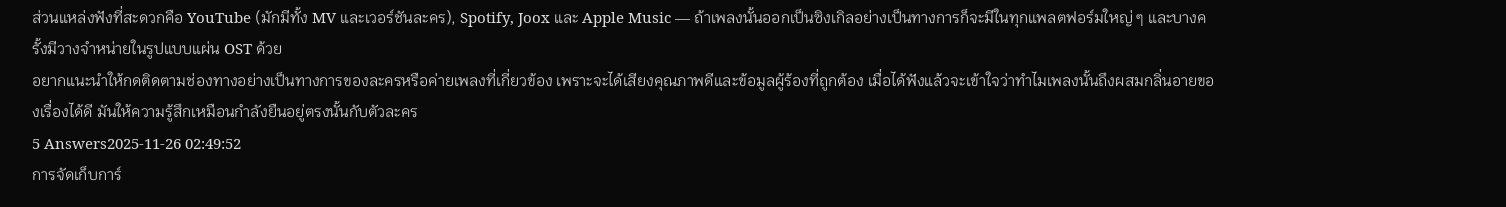ส่วนแหล่งฟังที่สะดวกคือ YouTube (มักมีทั้ง MV และเวอร์ชันละคร), Spotify, Joox และ Apple Music — ถ้าเพลงนั้นออกเป็นซิงเกิลอย่างเป็นทางการก็จะมีในทุกแพลตฟอร์มใหญ่ ๆ และบางครั้งมีวางจำหน่ายในรูปแบบแผ่น OST ด้วย
อยากแนะนำให้กดติดตามช่องทางอย่างเป็นทางการของละครหรือค่ายเพลงที่เกี่ยวข้อง เพราะจะได้เสียงคุณภาพดีและข้อมูลผู้ร้องที่ถูกต้อง เมื่อได้ฟังแล้วจะเข้าใจว่าทำไมเพลงนั้นถึงผสมกลิ่นอายของเรื่องได้ดี มันให้ความรู้สึกเหมือนกำลังยืนอยู่ตรงนั้นกับตัวละคร
5 Answers2025-11-26 02:49:52
การจัดเก็บการ์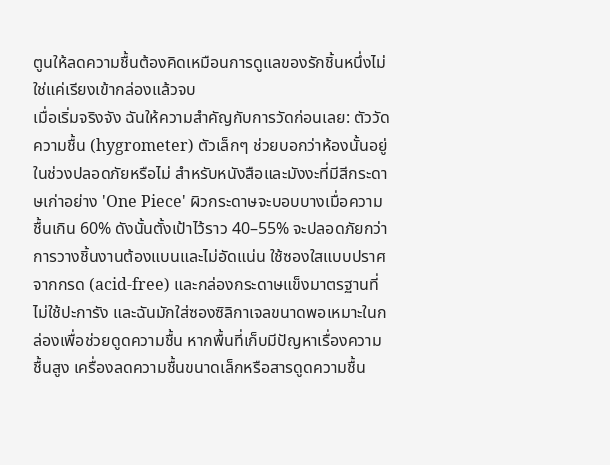ตูนให้ลดความชื้นต้องคิดเหมือนการดูแลของรักชิ้นหนึ่งไม่ใช่แค่เรียงเข้ากล่องแล้วจบ
เมื่อเริ่มจริงจัง ฉันให้ความสำคัญกับการวัดก่อนเลย: ตัววัดความชื้น (hygrometer) ตัวเล็กๆ ช่วยบอกว่าห้องนั้นอยู่ในช่วงปลอดภัยหรือไม่ สำหรับหนังสือและมังงะที่มีสีกระดาษเก่าอย่าง 'One Piece' ผิวกระดาษจะบอบบางเมื่อความชื้นเกิน 60% ดังนั้นตั้งเป้าไว้ราว 40–55% จะปลอดภัยกว่า
การวางชิ้นงานต้องแบนและไม่อัดแน่น ใช้ซองใสแบบปราศจากกรด (acid-free) และกล่องกระดาษแข็งมาตรฐานที่ไม่ใช้ปะการัง และฉันมักใส่ซองซิลิกาเจลขนาดพอเหมาะในกล่องเพื่อช่วยดูดความชื้น หากพื้นที่เก็บมีปัญหาเรื่องความชื้นสูง เครื่องลดความชื้นขนาดเล็กหรือสารดูดความชื้น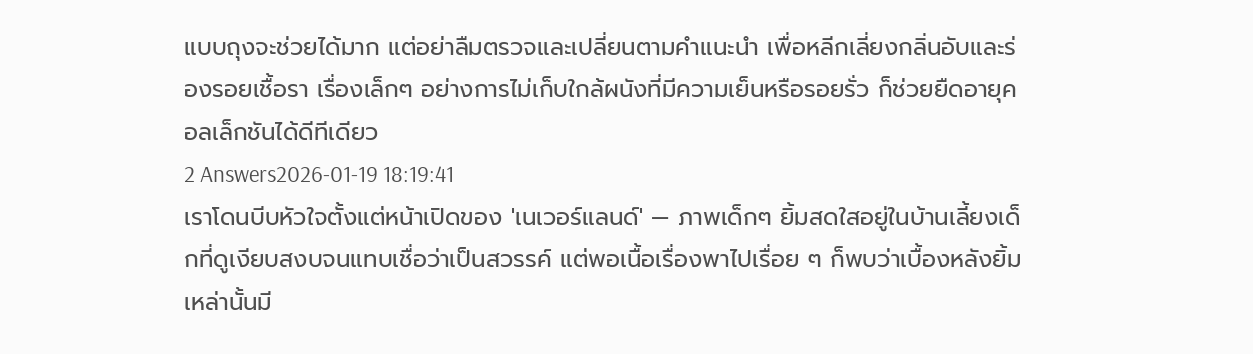แบบถุงจะช่วยได้มาก แต่อย่าลืมตรวจและเปลี่ยนตามคำแนะนำ เพื่อหลีกเลี่ยงกลิ่นอับและร่องรอยเชื้อรา เรื่องเล็กๆ อย่างการไม่เก็บใกล้ผนังที่มีความเย็นหรือรอยรั่ว ก็ช่วยยืดอายุคอลเล็กชันได้ดีทีเดียว
2 Answers2026-01-19 18:19:41
เราโดนบีบหัวใจตั้งแต่หน้าเปิดของ 'เนเวอร์แลนด์' — ภาพเด็กๆ ยิ้มสดใสอยู่ในบ้านเลี้ยงเด็กที่ดูเงียบสงบจนแทบเชื่อว่าเป็นสวรรค์ แต่พอเนื้อเรื่องพาไปเรื่อย ๆ ก็พบว่าเบื้องหลังยิ้มเหล่านั้นมี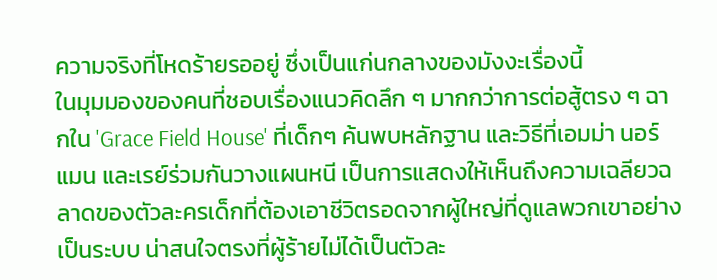ความจริงที่โหดร้ายรออยู่ ซึ่งเป็นแก่นกลางของมังงะเรื่องนี้
ในมุมมองของคนที่ชอบเรื่องแนวคิดลึก ๆ มากกว่าการต่อสู้ตรง ๆ ฉากใน 'Grace Field House' ที่เด็กๆ ค้นพบหลักฐาน และวิธีที่เอมม่า นอร์แมน และเรย์ร่วมกันวางแผนหนี เป็นการแสดงให้เห็นถึงความเฉลียวฉลาดของตัวละครเด็กที่ต้องเอาชีวิตรอดจากผู้ใหญ่ที่ดูแลพวกเขาอย่างเป็นระบบ น่าสนใจตรงที่ผู้ร้ายไม่ได้เป็นตัวละ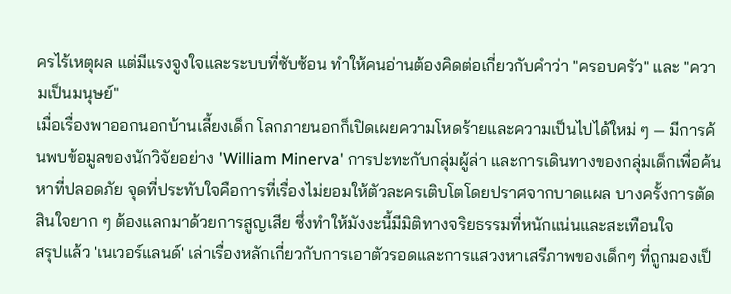ครไร้เหตุผล แต่มีแรงจูงใจและระบบที่ซับซ้อน ทำให้คนอ่านต้องคิดต่อเกี่ยวกับคำว่า "ครอบครัว" และ "ความเป็นมนุษย์"
เมื่อเรื่องพาออกนอกบ้านเลี้ยงเด็ก โลกภายนอกก็เปิดเผยความโหดร้ายและความเป็นไปได้ใหม่ ๆ — มีการค้นพบข้อมูลของนักวิจัยอย่าง 'William Minerva' การปะทะกับกลุ่มผู้ล่า และการเดินทางของกลุ่มเด็กเพื่อค้นหาที่ปลอดภัย จุดที่ประทับใจคือการที่เรื่องไม่ยอมให้ตัวละครเติบโตโดยปราศจากบาดแผล บางครั้งการตัดสินใจยาก ๆ ต้องแลกมาด้วยการสูญเสีย ซึ่งทำให้มังงะนี้มีมิติทางจริยธรรมที่หนักแน่นและสะเทือนใจ
สรุปแล้ว 'เนเวอร์แลนด์' เล่าเรื่องหลักเกี่ยวกับการเอาตัวรอดและการแสวงหาเสรีภาพของเด็กๆ ที่ถูกมองเป็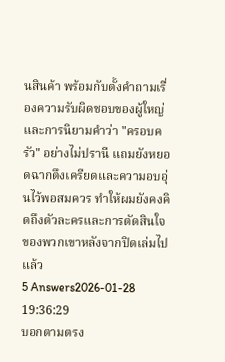นสินค้า พร้อมกับตั้งคำถามเรื่องความรับผิดชอบของผู้ใหญ่และการนิยามคำว่า "ครอบครัว" อย่างไม่ปรานี แถมยังหยอดฉากตึงเครียดและความอบอุ่นไว้พอสมควร ทำให้ผมยังคงคิดถึงตัวละครและการตัดสินใจของพวกเขาหลังจากปิดเล่มไปแล้ว
5 Answers2026-01-28 19:36:29
บอกตามตรง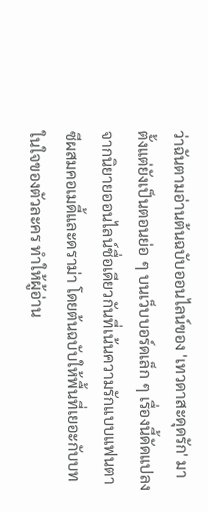ว่าฉันตามอ่านต้นฉบับออนไลน์ของ 'เทวดาสะดุดรัก' มาตั้งแต่ยังเป็นตอนย่อ ๆ บนเว็บบอร์ดเล็ก ๆ เรื่องนี้ดัดแปลงจากนิยายออนไลน์ชื่อเดียวกันที่เน้นความรักแบบแฟนตาซีผสมคอเมดี้และดราม่า โดยต้นฉบับให้พื้นที่เยอะกับบทในใจของตัวละคร ทำให้ผู้อ่าน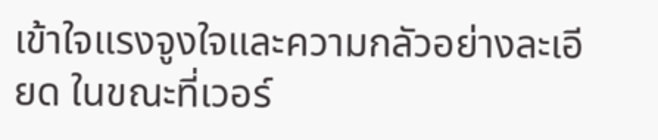เข้าใจแรงจูงใจและความกลัวอย่างละเอียด ในขณะที่เวอร์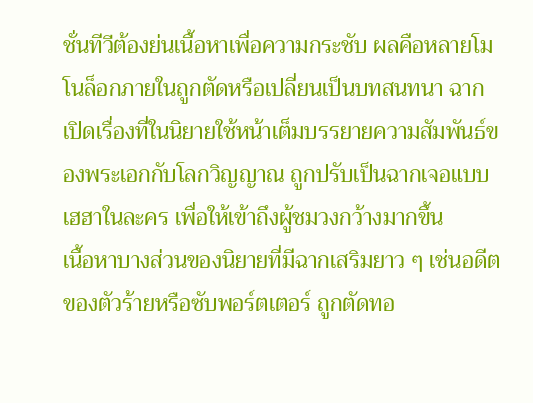ชั่นทีวีต้องย่นเนื้อหาเพื่อความกระชับ ผลคือหลายโมโนล็อกภายในถูกตัดหรือเปลี่ยนเป็นบทสนทนา ฉากเปิดเรื่องที่ในนิยายใช้หน้าเต็มบรรยายความสัมพันธ์ของพระเอกกับโลกวิญญาณ ถูกปรับเป็นฉากเจอแบบเฮฮาในละคร เพื่อให้เข้าถึงผู้ชมวงกว้างมากขึ้น
เนื้อหาบางส่วนของนิยายที่มีฉากเสริมยาว ๆ เช่นอดีตของตัวร้ายหรือซับพอร์ตเตอร์ ถูกตัดทอ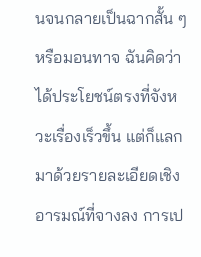นจนกลายเป็นฉากสั้น ๆ หรือมอนทาจ ฉันคิดว่าได้ประโยชน์ตรงที่จังหวะเรื่องเร็วขึ้น แต่ก็แลกมาด้วยรายละเอียดเชิงอารมณ์ที่จางลง การเป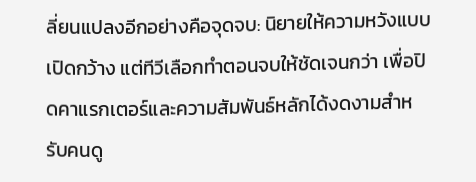ลี่ยนแปลงอีกอย่างคือจุดจบ: นิยายให้ความหวังแบบเปิดกว้าง แต่ทีวีเลือกทำตอนจบให้ชัดเจนกว่า เพื่อปิดคาแรกเตอร์และความสัมพันธ์หลักได้งดงามสำหรับคนดู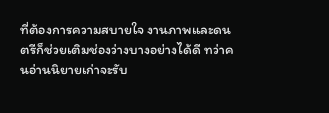ที่ต้องการความสบายใจ งานภาพและดนตรีก็ช่วยเติมช่องว่างบางอย่างได้ดี ทว่าคนอ่านนิยายเก่าจะรับ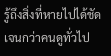รู้ถึงสิ่งที่หายไปได้ชัดเจนกว่าคนดูทั่วไป